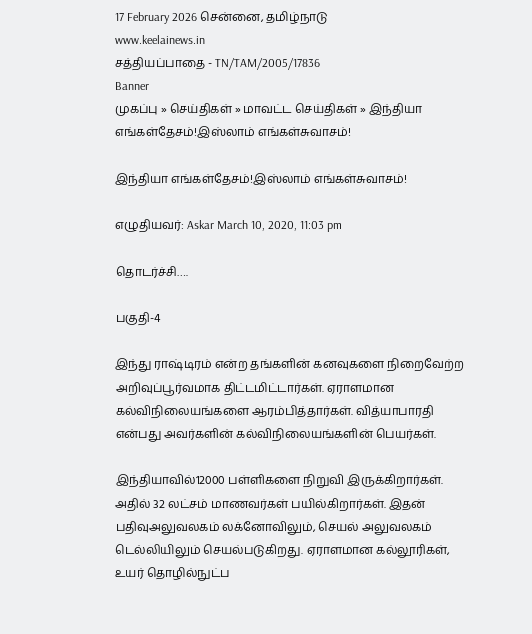17 February 2026 சென்னை, தமிழ்நாடு
www.keelainews.in
சத்தியப்பாதை - TN/TAM/2005/17836
Banner
முகப்பு » செய்திகள் » மாவட்ட செய்திகள் » இந்தியா எங்கள்தேசம்!இஸ்லாம் எங்கள்சுவாசம்!

இந்தியா எங்கள்தேசம்!இஸ்லாம் எங்கள்சுவாசம்!

எழுதியவர்: Askar March 10, 2020, 11:03 pm

தொடர்ச்சி….

பகுதி-4

இந்து ராஷ்டிரம் என்ற தங்களின் கனவுகளை நிறைவேற்ற அறிவுப்பூர்வமாக திட்டமிட்டார்கள். ஏராளமான கல்விநிலையங்களை ஆரம்பித்தார்கள். வித்யாபாரதி என்பது அவர்களின் கல்விநிலையங்களின் பெயர்கள்.

இந்தியாவில்12000 பள்ளிகளை நிறுவி இருக்கிறார்கள். அதில் 32 லட்சம் மாணவர்கள் பயில்கிறார்கள். இதன் பதிவுஅலுவலகம் லக்னோவிலும், செயல் அலுவலகம் டெல்லியிலும் செயல்படுகிறது. ஏராளமான கல்லூரிகள், உயர் தொழில்நுட்ப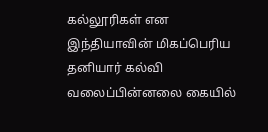கல்லூரிகள் என இந்தியாவின் மிகப்பெரிய தனியார் கல்வி வலைப்பின்னலை கையில்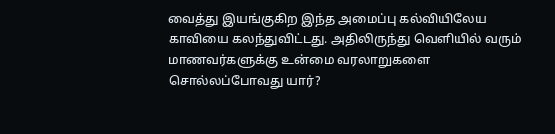வைத்து இயங்குகிற இந்த அமைப்பு கல்வியிலேய காவியை கலந்துவிட்டது. அதிலிருந்து வெளியில் வரும் மாணவர்களுக்கு உன்மை வரலாறுகளை சொல்லப்போவது யார்?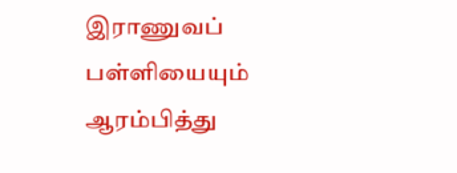இராணுவப் பள்ளியையும் ஆரம்பித்து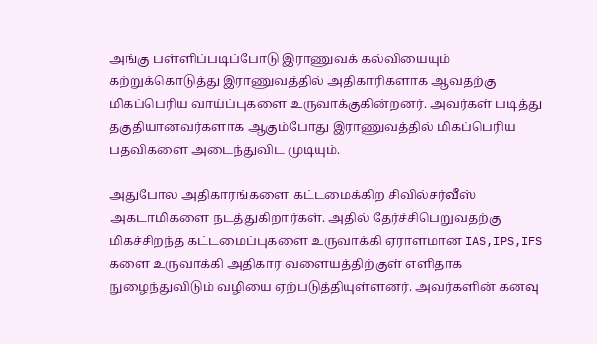அங்கு பள்ளிப்படிப்போடு இராணுவக் கல்வியையும் கற்றுக்கொடுத்து இராணுவத்தில் அதிகாரிகளாக ஆவதற்கு மிகப்பெரிய வாய்ப்புகளை உருவாக்குகின்றனர். அவர்கள் படித்து தகுதியானவர்களாக ஆகும்போது இராணுவத்தில் மிகப்பெரிய பதவிகளை அடைந்துவிட முடியும்.

அதுபோல அதிகாரங்களை கட்டமைக்கிற சிவில்சர்வீஸ் அகடாமிகளை நடத்துகிறார்கள். அதில் தேர்ச்சிபெறுவதற்கு மிகச்சிறந்த கட்டமைப்புகளை உருவாக்கி ஏராளமான IAS,IPS,IFS களை உருவாக்கி அதிகார வளையத்திற்குள் எளிதாக நுழைந்துவிடும் வழியை ஏற்படுத்தியுள்ளனர். அவர்களின் கனவு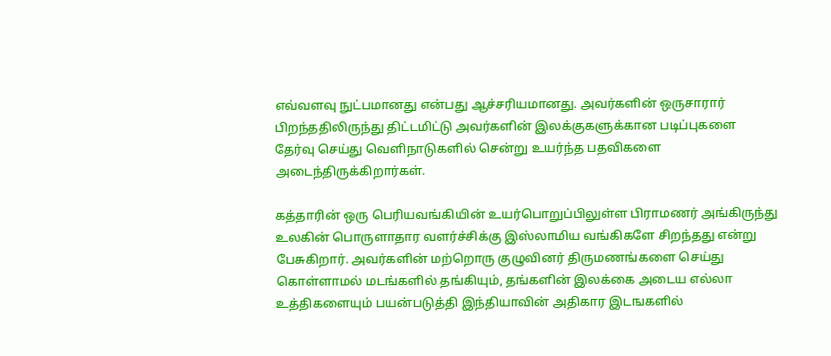எவ்வளவு நுட்பமானது என்பது ஆச்சரியமானது. அவர்களின் ஒருசாரார் பிறந்ததிலிருந்து திட்டமிட்டு அவர்களின் இலக்குகளுக்கான படிப்புகளை தேர்வு செய்து வெளிநாடுகளில் சென்று உயர்ந்த பதவிகளை அடைந்திருக்கிறார்கள்.

கத்தாரின் ஒரு பெரியவங்கியின் உயர்பொறுப்பிலுள்ள பிராமணர் அங்கிருந்து உலகின் பொருளாதார வளர்ச்சிக்கு இஸ்லாமிய வங்கிகளே சிறந்தது என்று பேசுகிறார். அவர்களின் மற்றொரு குழுவினர் திருமணங்களை செய்து கொள்ளாமல் மடங்களில் தங்கியும், தங்களின் இலக்கை அடைய எல்லா உத்திகளையும் பயன்படுத்தி இந்தியாவின் அதிகார இடஙகளில்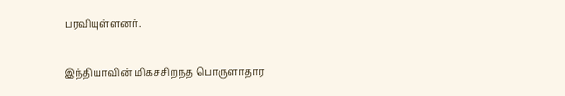பரவியுள்ளனர்.

இந்தியாவின் மிகசசிறநத பொருளாதார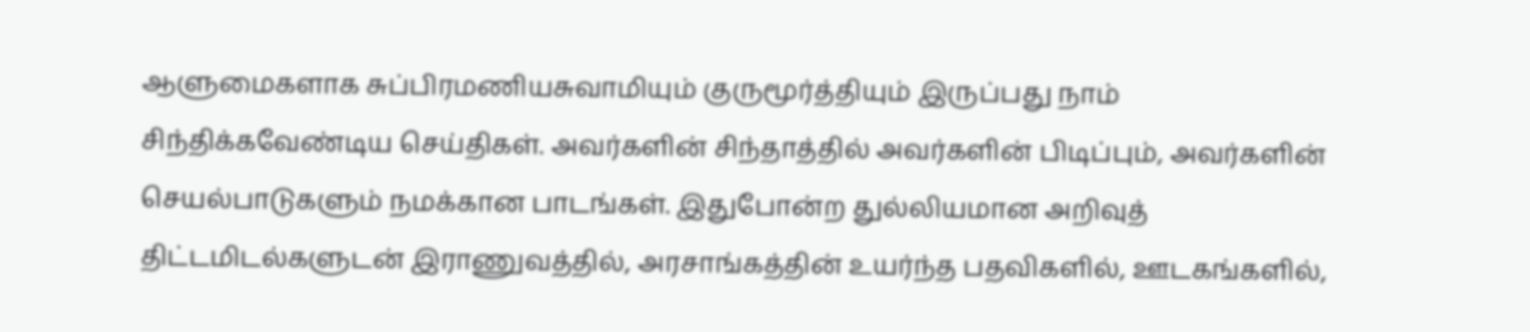ஆளுமைகளாக சுப்பிரமணியசுவாமியும் குருமூர்த்தியும் இருப்பது நாம் சிந்திக்கவேண்டிய செய்திகள். அவர்களின் சிந்தாத்தில் அவர்களின் பிடிப்பும், அவர்களின் செயல்பாடுகளும் நமக்கான பாடங்கள். இதுபோன்ற துல்லியமான அறிவுத் திட்டமிடல்களுடன் இராணுவத்தில், அரசாங்கத்தின் உயர்ந்த பதவிகளில், ஊடகங்களில்,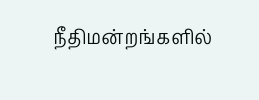நீதிமன்றங்களில்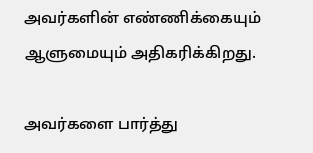அவர்களின் எண்ணிக்கையும் ஆளுமையும் அதிகரிக்கிறது.

அவர்களை பார்த்து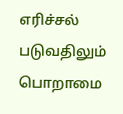எரிச்சல் படுவதிலும் பொறாமை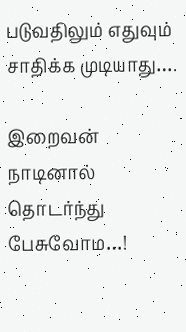படுவதிலும் எதுவும் சாதிக்க முடியாது….

இறைவன் நாடினால் தொடர்ந்து பேசுவோம…!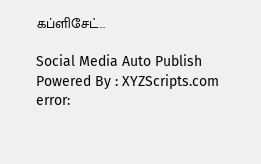கப்ளிசேட்..

Social Media Auto Publish Powered By : XYZScripts.com
error: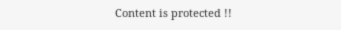Content is protected !!